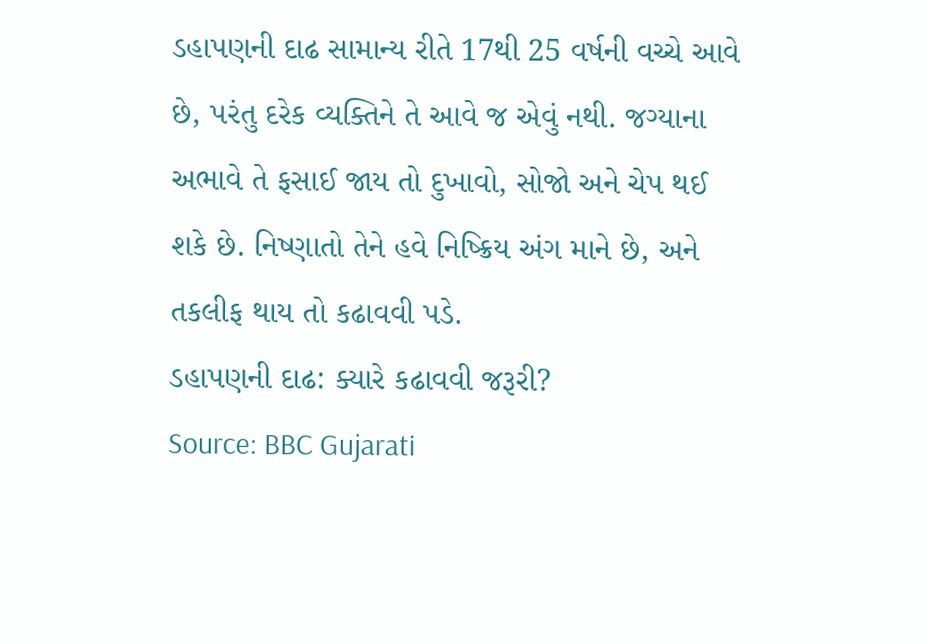ડહાપણની દાઢ સામાન્ય રીતે 17થી 25 વર્ષની વચ્ચે આવે છે, પરંતુ દરેક વ્યક્તિને તે આવે જ એવું નથી. જગ્યાના અભાવે તે ફસાઈ જાય તો દુખાવો, સોજો અને ચેપ થઈ શકે છે. નિષ્ણાતો તેને હવે નિષ્ક્રિય અંગ માને છે, અને તકલીફ થાય તો કઢાવવી પડે.
ડહાપણની દાઢ: ક્યારે કઢાવવી જરૂરી?
Source: BBC Gujarati